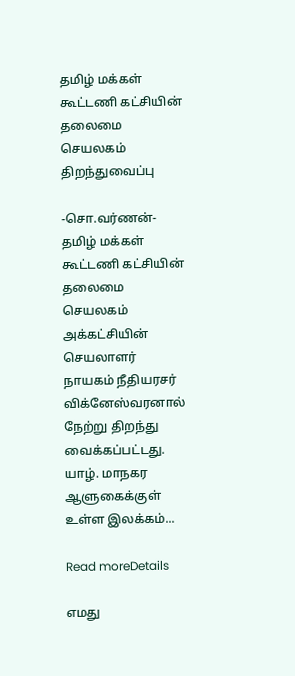தமிழ் மக்கள் கூட்டணி கட்சியின் தலைமை செயலகம் திறந்துவைப்பு

-சொ.வர்ணன்- தமிழ் மக்கள் கூட்டணி கட்சியின் தலைமை செயலகம் அக்கட்சியின் செயலாளர் நாயகம் நீதியரசர் விக்னேஸ்வரனால் நேற்று திறந்து வைக்கப்பட்டது. யாழ். மாநகர ஆளுகைக்குள் உள்ள இலக்கம்...

Read moreDetails

எமது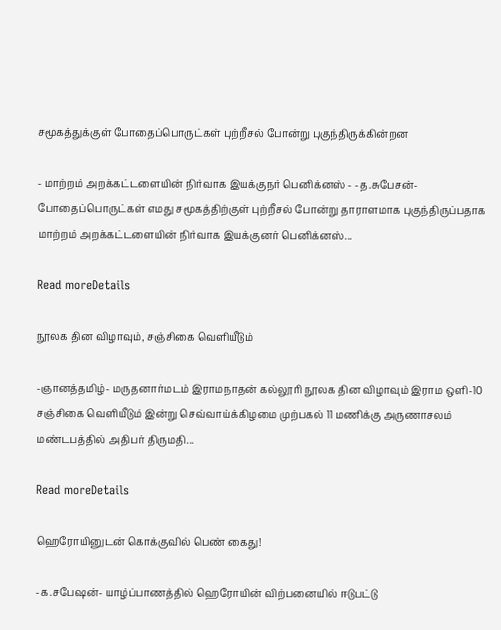சமூகத்துக்குள் போதைப்பொருட்கள் புற்றீசல் போன்று புகுந்திருக்கின்றன

- மாற்றம் அறக்கட்டளையின் நிர்வாக இயக்குநர் பெனிக்னஸ் - -த.சுபேசன்- போதைப்பொருட்கள் எமது சமூகத்திற்குள் புற்றீசல் போன்று தாராளமாக புகுந்திருப்பதாக மாற்றம் அறக்கட்டளையின் நிர்வாக இயக்குனர் பெனிக்னஸ்...

Read moreDetails

நூலக தின விழாவும், சஞ்சிகை வெளியீடும்

-ஞானத்தமிழ்- மருதனார்மடம் இராமநாதன் கல்லூரி நூலக தின விழாவும் இராம ஒளி-10 சஞ்சிகை வெளியீடும் இன்று செவ்வாய்க்கிழமை முற்பகல் 11 மணிக்கு அருணாசலம் மண்டபத்தில் அதிபர் திருமதி...

Read moreDetails

ஹெரோயினுடன் கொக்குவில் பெண் கைது!

-க.சபேஷன்- யாழ்ப்பாணத்தில் ஹெரோயின் விற்பனையில் ஈடுபட்டு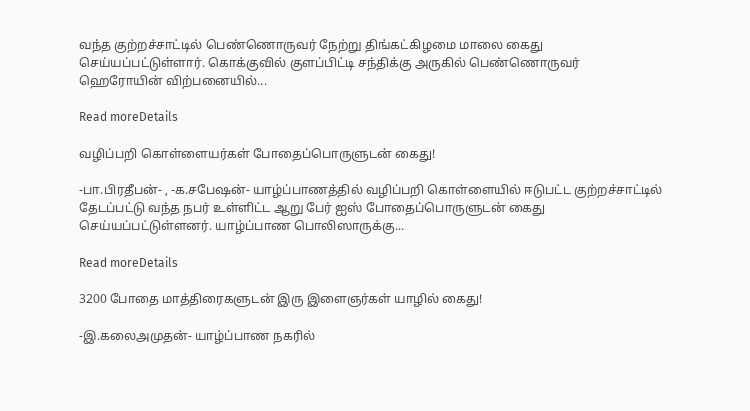வந்த குற்றச்சாட்டில் பெண்ணொருவர் நேற்று திங்கட்கிழமை மாலை கைது செய்யப்பட்டுள்ளார். கொக்குவில் குளப்பிட்டி சந்திக்கு அருகில் பெண்ணொருவர் ஹெரோயின் விற்பனையில்...

Read moreDetails

வழிப்பறி கொள்ளையர்கள் போதைப்பொருளுடன் கைது!

-பா.பிரதீபன்- , -க.சபேஷன்- யாழ்ப்பாணத்தில் வழிப்பறி கொள்ளையில் ஈடுபட்ட குற்றச்சாட்டில் தேடப்பட்டு வந்த நபர் உள்ளிட்ட ஆறு பேர் ஐஸ் போதைப்பொருளுடன் கைது செய்யப்பட்டுள்ளனர். யாழ்ப்பாண பொலிஸாருக்கு...

Read moreDetails

3200 போதை மாத்திரைகளுடன் இரு இளைஞர்கள் யாழில் கைது!

-இ.கலைஅமுதன்- யாழ்ப்பாண நகரில்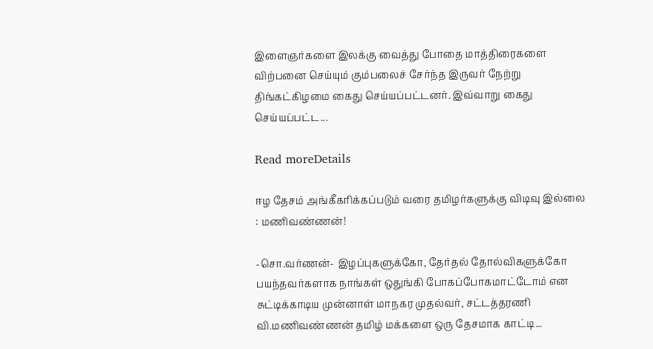இளைஞர்களை இலக்கு வைத்து போதை மாத்திரைகளை விற்பனை செய்யும் கும்பலைச் சேர்ந்த இருவர் நேற்று திங்கட்கிழமை கைது செய்யப்பட்டனர். இவ்வாறு கைது செய்யப்பட்ட...

Read moreDetails

ஈழ தேசம் அங்கீகரிக்கப்படும் வரை தமிழர்களுக்கு விடிவு இல்லை : மணிவண்ணன்!

-சொ.வர்ணன்- இழப்புகளுக்கோ, தேர்தல் தோல்விகளுக்கோ பயந்தவர்களாக நாங்கள் ஒதுங்கி போகப்போகமாட்டோம் என சுட்டிக்காடிய முன்னாள் மாநகர முதல்வர், சட்டத்தரணி வி.மணிவண்ணன் தமிழ் மக்களை ஒரு தேசமாக காட்டி...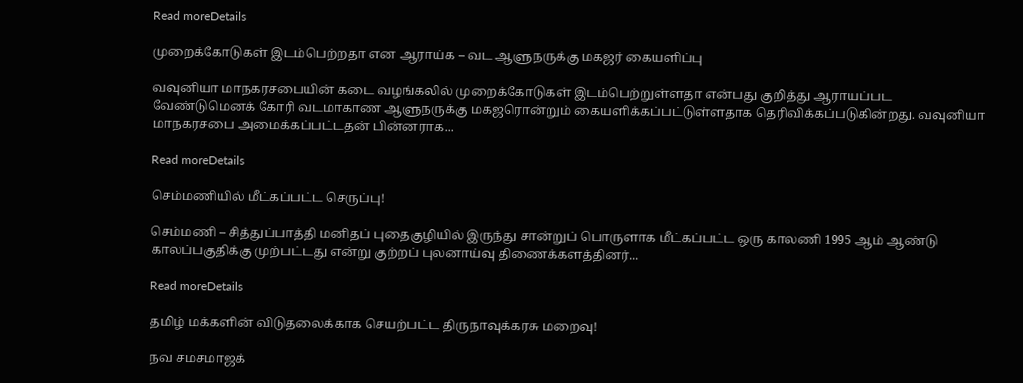Read moreDetails

முறைக்கோடுகள் இடம்பெற்றதா என ஆராய்க – வட ஆளுநருக்கு மகஜர் கையளிப்பு

வவுனியா மாநகரசபையின் கடை வழங்கலில் முறைக்கோடுகள் இடம்பெற்றுள்ளதா என்பது குறித்து ஆராயப்பட வேண்டுமெனக் கோரி வடமாகாண ஆளுநருக்கு மகஜரொன்றும் கையளிக்கப்பட்டுள்ளதாக தெரிவிக்கப்படுகின்றது. வவுனியா மாநகரசபை அமைக்கப்பட்டதன் பின்னராக...

Read moreDetails

செம்மணியில் மீட்கப்பட்ட செருப்பு!

செம்மணி – சித்துப்பாத்தி மனிதப் புதைகுழியில் இருந்து சான்றுப் பொருளாக மீட்கப்பட்ட ஒரு காலணி 1995 ஆம் ஆண்டு காலப்பகுதிக்கு முற்பட்டது என்று குற்றப் புலனாய்வு திணைக்களத்தினர்...

Read moreDetails

தமிழ் மக்களின் விடுதலைக்காக செயற்பட்ட திருநாவுக்கரசு மறைவு!

நவ சமசமாஜக்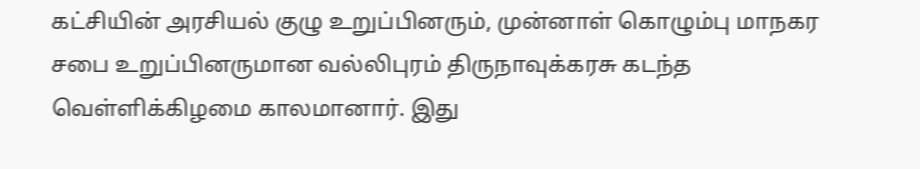கட்சியின் அரசியல் குழு உறுப்பினரும், முன்னாள் கொழும்பு மாநகர சபை உறுப்பினருமான வல்லிபுரம் திருநாவுக்கரசு கடந்த வெள்ளிக்கிழமை காலமானார். இது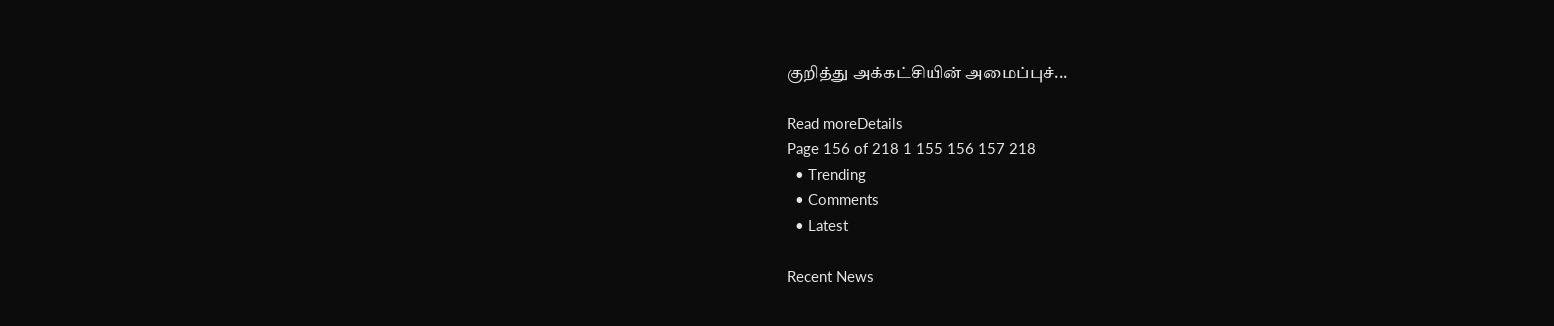குறித்து அக்கட்சியின் அமைப்புச்...

Read moreDetails
Page 156 of 218 1 155 156 157 218
  • Trending
  • Comments
  • Latest

Recent News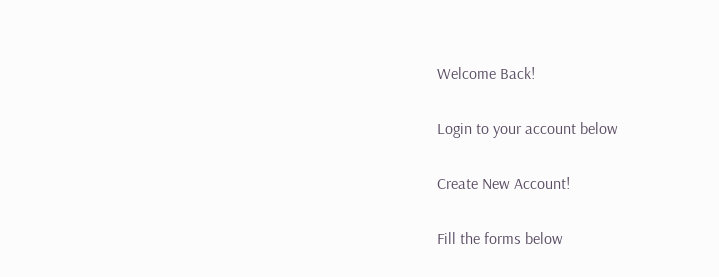Welcome Back!

Login to your account below

Create New Account!

Fill the forms below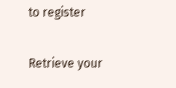to register

Retrieve your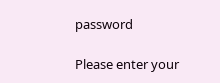password

Please enter your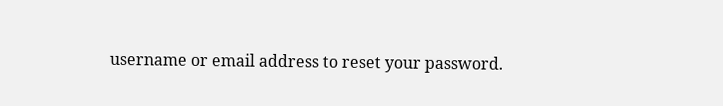username or email address to reset your password.